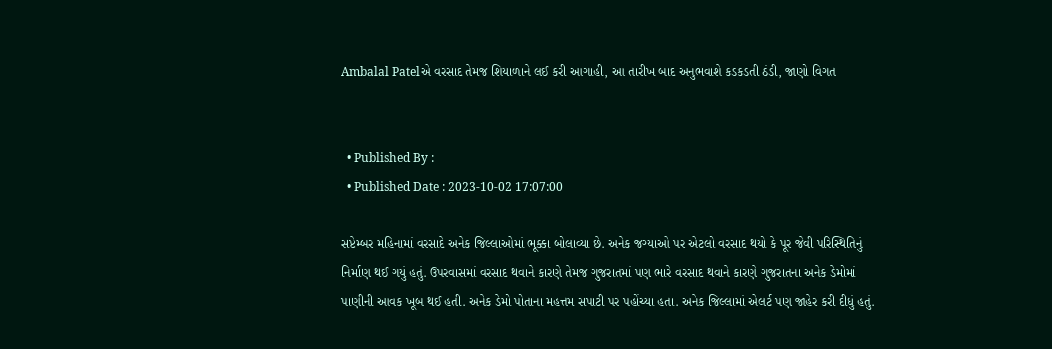Ambalal Patelએ વરસાદ તેમજ શિયાળાને લઈ કરી આગાહી, આ તારીખ બાદ અનુભવાશે કડકડતી ઠંડી, જાણો વિગત


  • Published By :
  • Published Date : 2023-10-02 17:07:00

સપ્ટેમ્બર મહિનામાં વરસાદે અનેક જિલ્લાઓમાં ભૂક્કા બોલાવ્યા છે. અનેક જગ્યાઓ પર એટલો વરસાદ થયો કે પૂર જેવી પરિસ્થિતિનું નિર્માણ થઈ ગયું હતું. ઉપરવાસમાં વરસાદ થવાને કારણે તેમજ ગુજરાતમાં પણ ભારે વરસાદ થવાને કારણે ગુજરાતના અનેક ડેમોમાં પાણીની આવક ખૂબ થઈ હતી. અનેક ડેમો પોતાના મહત્તમ સપાટી પર પહોંચ્યા હતા. અનેક જિલ્લામાં એલર્ટ પણ જાહેર કરી દીધું હતું.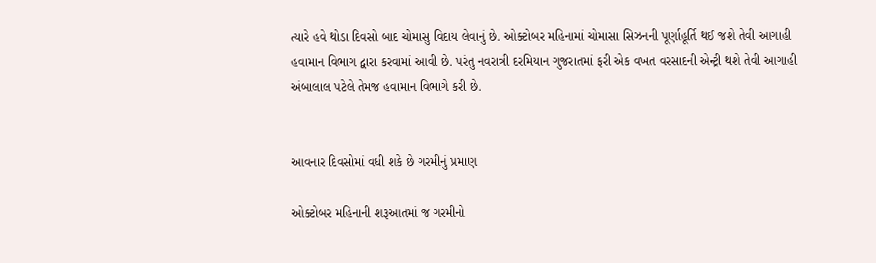ત્યારે હવે થોડા દિવસો બાદ ચોમાસુ વિદાય લેવાનું છે. ઓક્ટોબર મહિનામાં ચોમાસા સિઝનની પૂર્ણાહૂર્તિ થઈ જશે તેવી આગાહી હવામાન વિભાગ દ્વારા કરવામાં આવી છે. પરંતુ નવરાત્રી દરમિયાન ગુજરાતમાં ફરી એક વખત વરસાદની એન્ટ્રી થશે તેવી આગાહી અંબાલાલ પટેલે તેમજ હવામાન વિભાગે કરી છે.


આવનાર દિવસોમાં વધી શકે છે ગરમીનું પ્રમાણ

ઓક્ટોબર મહિનાની શરૂઆતમાં જ ગરમીનો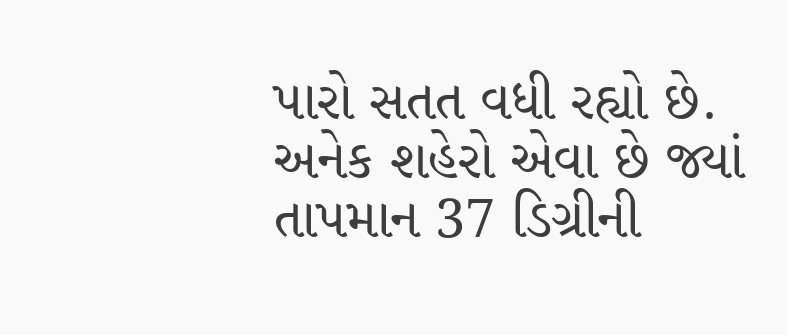પારો સતત વધી રહ્યો છે. અનેક શહેરો એવા છે જ્યાં તાપમાન 37 ડિગ્રીની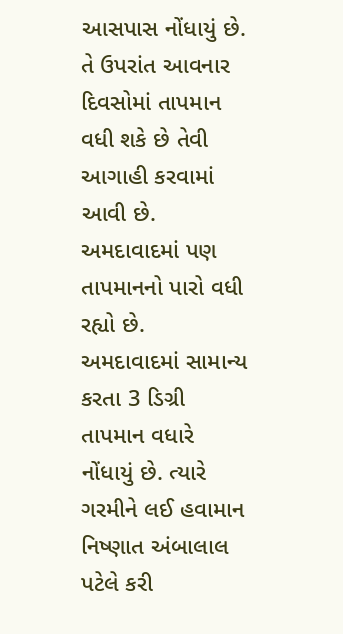આસપાસ નોંધાયું છે. તે ઉપરાંત આવનાર દિવસોમાં તાપમાન વધી શકે છે તેવી આગાહી કરવામાં આવી છે. અમદાવાદમાં પણ તાપમાનનો પારો વધી રહ્યો છે. અમદાવાદમાં સામાન્ય કરતા 3 ડિગ્રી તાપમાન વધારે નોંધાયું છે. ત્યારે ગરમીને લઈ હવામાન નિષ્ણાત અંબાલાલ પટેલે કરી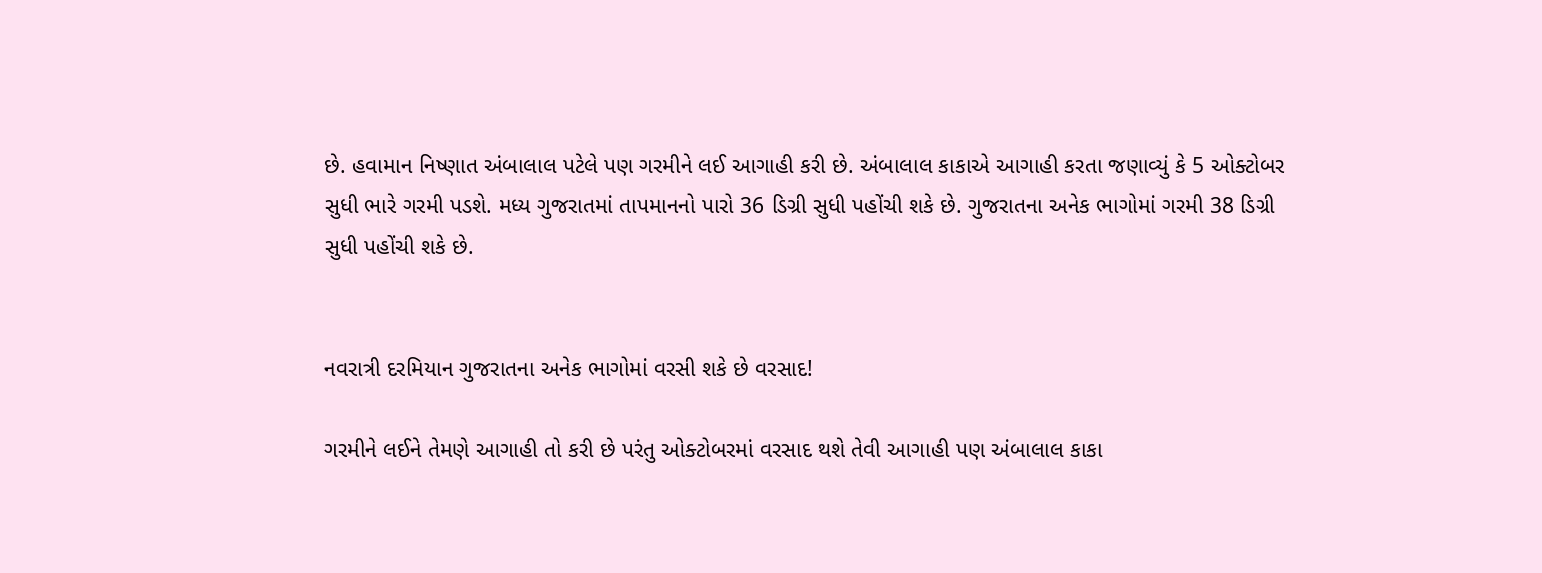છે. હવામાન નિષ્ણાત અંબાલાલ પટેલે પણ ગરમીને લઈ આગાહી કરી છે. અંબાલાલ કાકાએ આગાહી કરતા જણાવ્યું કે 5 ઓક્ટોબર સુધી ભારે ગરમી પડશે. મધ્ય ગુજરાતમાં તાપમાનનો પારો 36 ડિગ્રી સુધી પહોંચી શકે છે. ગુજરાતના અનેક ભાગોમાં ગરમી 38 ડિગ્રી સુધી પહોંચી શકે છે.


નવરાત્રી દરમિયાન ગુજરાતના અનેક ભાગોમાં વરસી શકે છે વરસાદ!

ગરમીને લઈને તેમણે આગાહી તો કરી છે પરંતુ ઓક્ટોબરમાં વરસાદ થશે તેવી આગાહી પણ અંબાલાલ કાકા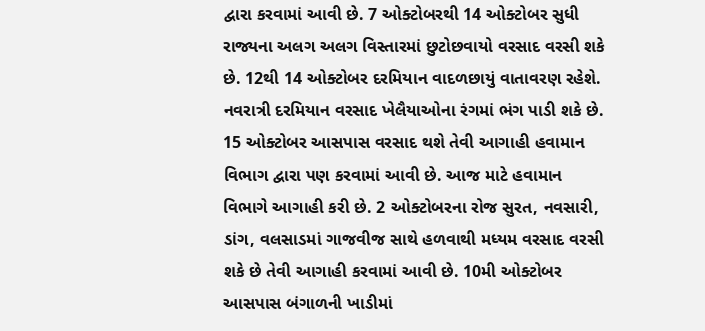દ્વારા કરવામાં આવી છે. 7 ઓક્ટોબરથી 14 ઓક્ટોબર સુધી રાજ્યના અલગ અલગ વિસ્તારમાં છુટોછવાયો વરસાદ વરસી શકે છે. 12થી 14 ઓક્ટોબર દરમિયાન વાદળછાયું વાતાવરણ રહેશે. નવરાત્રી દરમિયાન વરસાદ ખેલૈયાઓના રંગમાં ભંગ પાડી શકે છે. 15 ઓક્ટોબર આસપાસ વરસાદ થશે તેવી આગાહી હવામાન વિભાગ દ્વારા પણ કરવામાં આવી છે. આજ માટે હવામાન વિભાગે આગાહી કરી છે. 2 ઓક્ટોબરના રોજ સુરત, નવસારી, ડાંગ, વલસાડમાં ગાજવીજ સાથે હળવાથી મધ્યમ વરસાદ વરસી શકે છે તેવી આગાહી કરવામાં આવી છે. 10મી ઓક્ટોબર આસપાસ બંગાળની ખાડીમાં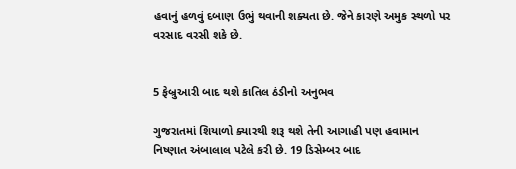હવાનું હળવું દબાણ ઉભું થવાની શક્યતા છે. જેને કારણે અમુક સ્થળો પર વરસાદ વરસી શકે છે.


5 ફેબ્રુઆરી બાદ થશે કાતિલ ઠંડીનો અનુભવ

ગુજરાતમાં શિયાળો ક્યારથી શરૂ થશે તેની આગાહી પણ હવામાન નિષ્ણાત અંબાલાલ પટેલે કરી છે. 19 ડિસેમ્બર બાદ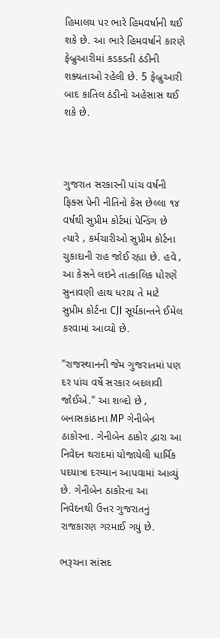હિમાલય પર ભારે હિમવર્ષાની થઈ શકે છે. આ ભારે હિમવર્ષાને કારણે ફેબ્રુઆરીમાં કડકડતી ઠંડીની શક્યતાઓ રહેલી છે. 5 ફેબ્રુઆરી બાદ કાતિલ ઠંડીનો અહેસાસ થઈ શકે છે.



ગુજરાત સરકારની પાંચ વર્ષની ફિક્સ પેની નીતિનો કેસ છેલ્લા ૧૪ વર્ષથી સુપ્રીમ કોર્ટમાં પેન્ડિંગ છે ત્યારે , કર્મચારીઓ સુપ્રીમ કોર્ટના ચુકાદાની રાહ જોઈ રહ્યા છે. હવે , આ કેસને લઇને તાત્કાલિક ધોરણે સુનાવણી હાથ ધરાય તે માટે સુપ્રીમ કોર્ટના CJI સૂર્યકાન્તને ઈમેલ કરવામાં આવ્યો છે.

"રાજસ્થાનની જેમ ગુજરાતમાં પણ દર પાંચ વર્ષે સરકાર બદલાવી જોઈએ." આ શબ્દો છે , બનાસકાંઠાના MP ગેનીબેન ઠાકોરના. ગેનીબેન ઠાકોર દ્વારા આ નિવેદન થરાદમાં યોજાયેલી ધાર્મિક પદયાત્રા દરમ્યાન આપવામાં આવ્યું છે. ગેનીબેન ઠાકોરના આ નિવેદનથી ઉત્તર ગુજરાતનું રાજકારણ ગરમાઈ ગયું છે.

ભરૂચના સાંસદ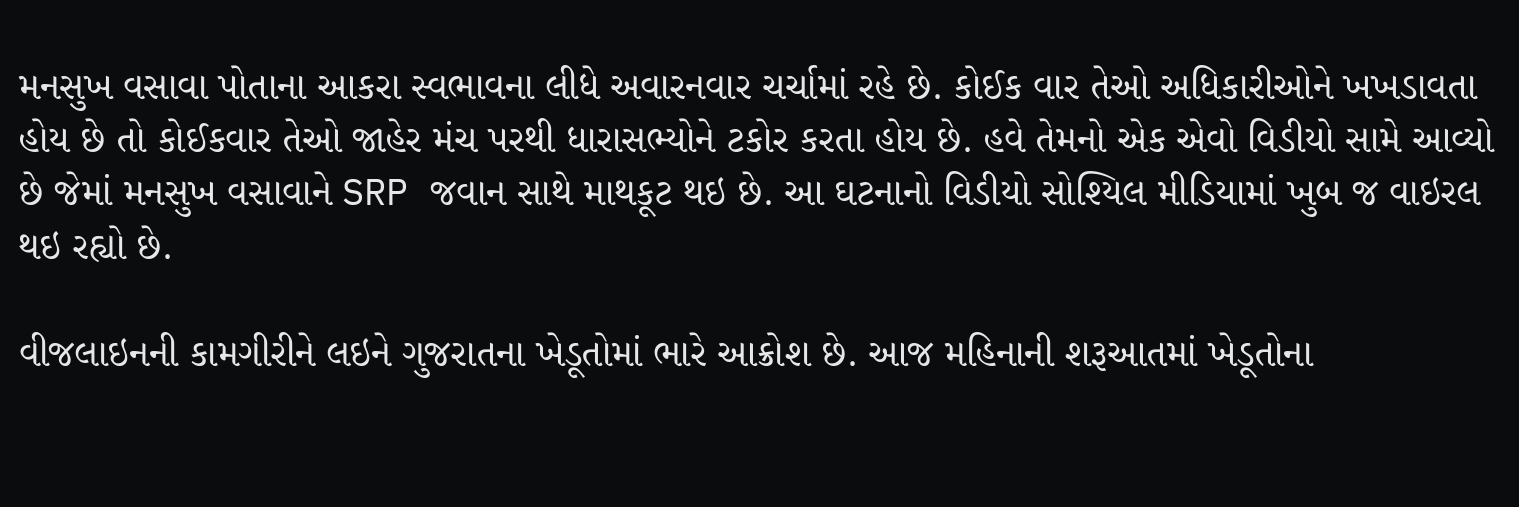મનસુખ વસાવા પોતાના આકરા સ્વભાવના લીધે અવારનવાર ચર્ચામાં રહે છે. કોઈક વાર તેઓ અધિકારીઓને ખખડાવતા હોય છે તો કોઈકવાર તેઓ જાહેર મંચ પરથી ધારાસભ્યોને ટકોર કરતા હોય છે. હવે તેમનો એક એવો વિડીયો સામે આવ્યો છે જેમાં મનસુખ વસાવાને SRP જવાન સાથે માથકૂટ થઇ છે. આ ઘટનાનો વિડીયો સોશ્યિલ મીડિયામાં ખુબ જ વાઇરલ થઇ રહ્યો છે.

વીજલાઇનની કામગીરીને લઇને ગુજરાતના ખેડૂતોમાં ભારે આક્રોશ છે. આજ મહિનાની શરૂઆતમાં ખેડૂતોના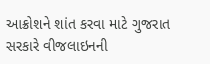આક્રોશને શાંત કરવા માટે ગુજરાત સરકારે વીજલાઇનની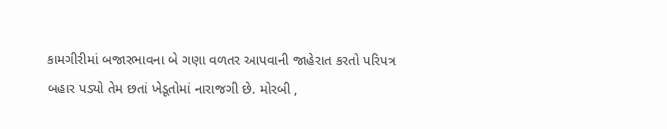કામગીરીમાં બજારભાવના બે ગણા વળતર આપવાની જાહેરાત કરતો પરિપત્ર બહાર પડ્યો તેમ છતાં ખેડૂતોમાં નારાજગી છે. મોરબી ,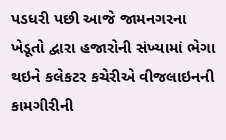પડધરી પછી આજે જામનગરના ખેડૂતો દ્વારા હજારોની સંખ્યામાં ભેગા થઇને કલેકટર કચેરીએ વીજલાઇનની કામગીરીની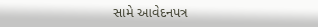સામે આવેદનપત્ર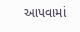આપવામાં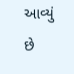આવ્યું છે